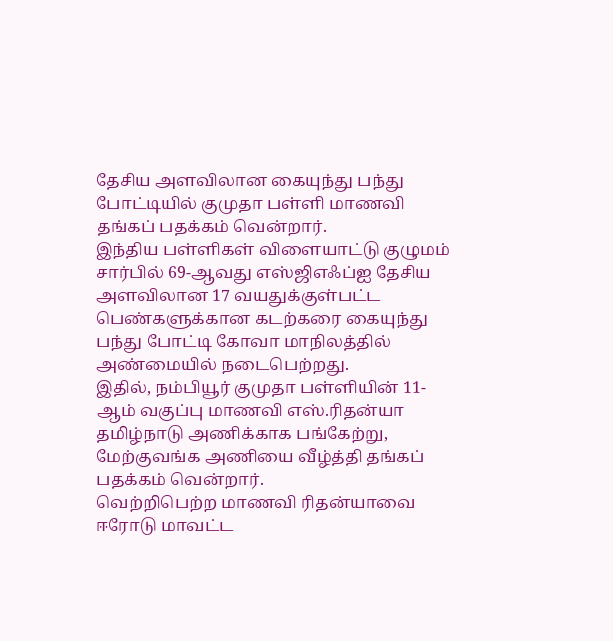தேசிய அளவிலான கையுந்து பந்து போட்டியில் குமுதா பள்ளி மாணவி தங்கப் பதக்கம் வென்றார்.
இந்திய பள்ளிகள் விளையாட்டு குழுமம் சார்பில் 69-ஆவது எஸ்ஜிஎஃப்ஐ தேசிய அளவிலான 17 வயதுக்குள்பட்ட பெண்களுக்கான கடற்கரை கையுந்து பந்து போட்டி கோவா மாநிலத்தில் அண்மையில் நடைபெற்றது.
இதில், நம்பியூர் குமுதா பள்ளியின் 11-ஆம் வகுப்பு மாணவி எஸ்.ரிதன்யா தமிழ்நாடு அணிக்காக பங்கேற்று, மேற்குவங்க அணியை வீழ்த்தி தங்கப் பதக்கம் வென்றார்.
வெற்றிபெற்ற மாணவி ரிதன்யாவை ஈரோடு மாவட்ட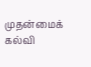முதன்மைக் கல்வி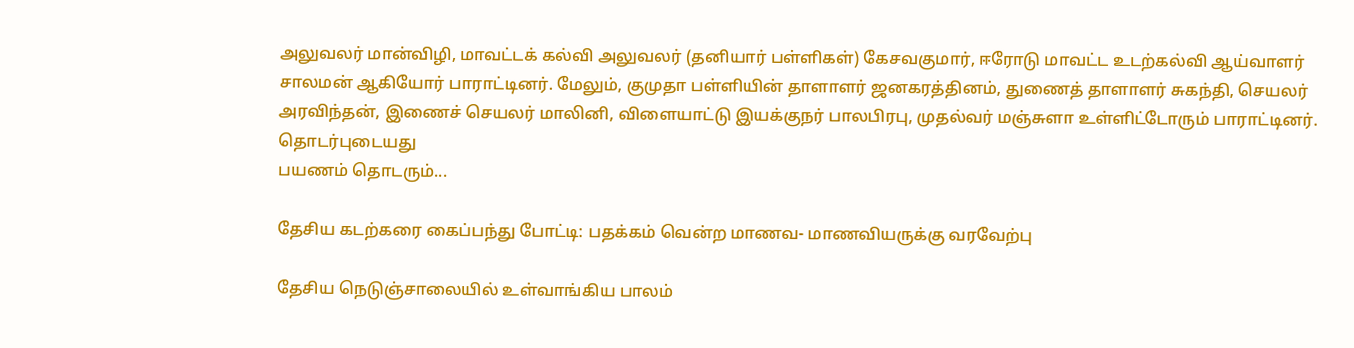அலுவலர் மான்விழி, மாவட்டக் கல்வி அலுவலர் (தனியார் பள்ளிகள்) கேசவகுமார், ஈரோடு மாவட்ட உடற்கல்வி ஆய்வாளர் சாலமன் ஆகியோர் பாராட்டினர். மேலும், குமுதா பள்ளியின் தாளாளர் ஜனகரத்தினம், துணைத் தாளாளர் சுகந்தி, செயலர் அரவிந்தன், இணைச் செயலர் மாலினி, விளையாட்டு இயக்குநர் பாலபிரபு, முதல்வர் மஞ்சுளா உள்ளிட்டோரும் பாராட்டினர்.
தொடர்புடையது
பயணம் தொடரும்...

தேசிய கடற்கரை கைப்பந்து போட்டி: பதக்கம் வென்ற மாணவ- மாணவியருக்கு வரவேற்பு

தேசிய நெடுஞ்சாலையில் உள்வாங்கிய பாலம்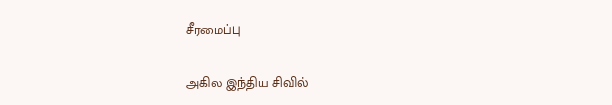சீரமைப்பு

அகில இந்திய சிவில்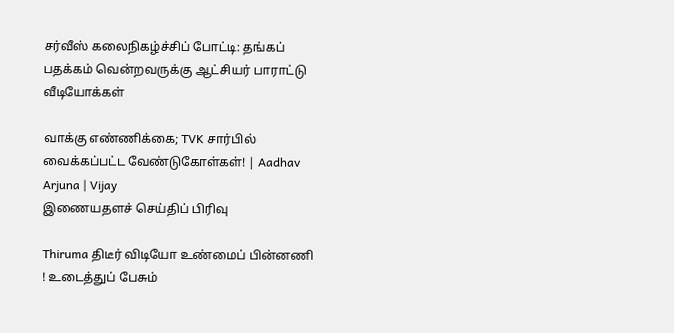சர்வீஸ் கலைநிகழ்ச்சிப் போட்டி: தங்கப் பதக்கம் வென்றவருக்கு ஆட்சியர் பாராட்டு
வீடியோக்கள்

வாக்கு எண்ணிக்கை; TVK சார்பில் வைக்கப்பட்ட வேண்டுகோள்கள்! | Aadhav Arjuna | Vijay
இணையதளச் செய்திப் பிரிவு

Thiruma திடீர் விடியோ உண்மைப் பின்னணி ! உடைத்துப் பேசும்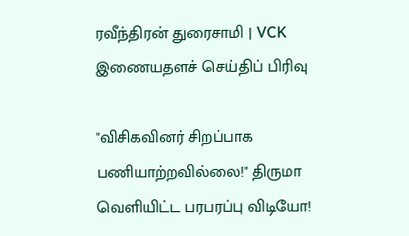ரவீந்திரன் துரைசாமி | VCK
இணையதளச் செய்திப் பிரிவு

"விசிகவினர் சிறப்பாக பணியாற்றவில்லை!" திருமா வெளியிட்ட பரபரப்பு விடியோ!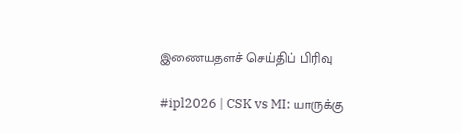இணையதளச் செய்திப் பிரிவு

#ipl2026 | CSK vs MI: யாருக்கு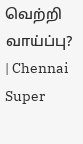வெற்றி வாய்ப்பு? | Chennai Super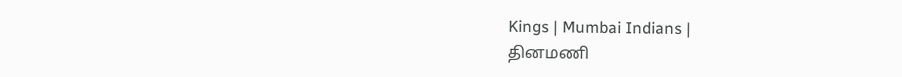Kings | Mumbai Indians |
தினமணி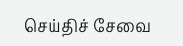செய்திச் சேவை